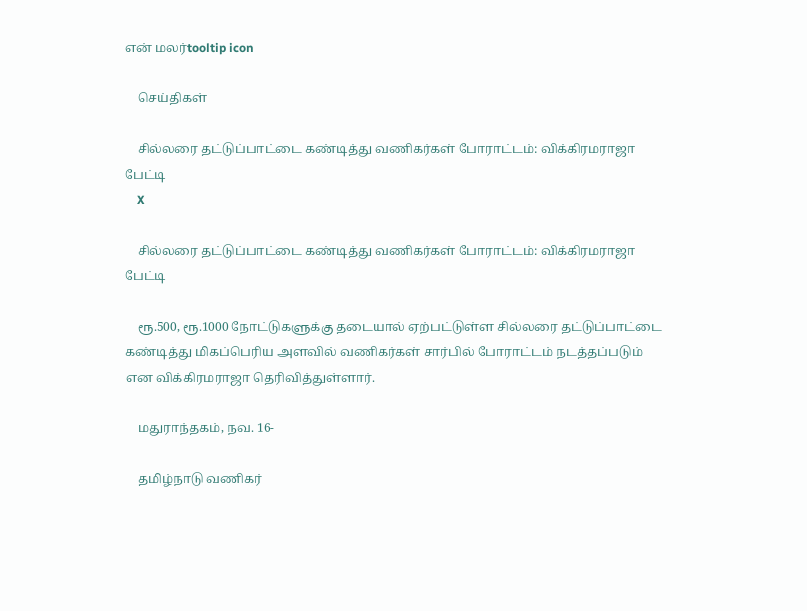என் மலர்tooltip icon

    செய்திகள்

    சில்லரை தட்டுப்பாட்டை கண்டித்து வணிகர்கள் போராட்டம்: விக்கிரமராஜா பேட்டி
    X

    சில்லரை தட்டுப்பாட்டை கண்டித்து வணிகர்கள் போராட்டம்: விக்கிரமராஜா பேட்டி

    ரூ.500, ரூ.1000 நோட்டுகளுக்கு தடையால் ஏற்பட்டுள்ள சில்லரை தட்டுப்பாட்டை கண்டித்து மிகப்பெரிய அளவில் வணிகர்கள் சார்பில் போராட்டம் நடத்தப்படும் என விக்கிரமராஜா தெரிவித்துள்ளார்.

    மதுராந்தகம், நவ. 16-

    தமிழ்நாடு வணிகர்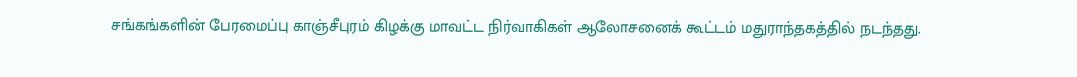சங்கங்களின் பேரமைப்பு காஞ்சீபுரம் கிழக்கு மாவட்ட நிர்வாகிகள் ஆலோசனைக் கூட்டம் மதுராந்தகத்தில் நடந்தது.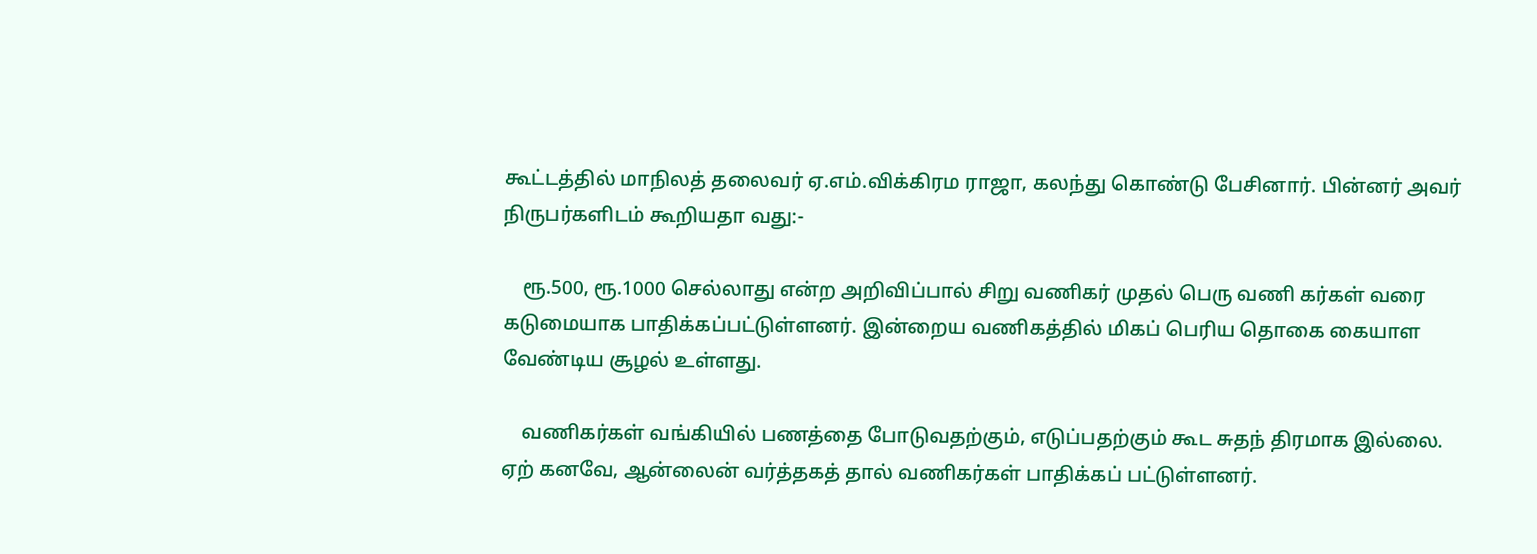கூட்டத்தில் மாநிலத் தலைவர் ஏ.எம்.விக்கிரம ராஜா, கலந்து கொண்டு பேசினார். பின்னர் அவர் நிருபர்களிடம் கூறியதா வது:-

    ரூ.500, ரூ.1000 செல்லாது என்ற அறிவிப்பால் சிறு வணிகர் முதல் பெரு வணி கர்கள் வரை கடுமையாக பாதிக்கப்பட்டுள்ளனர். இன்றைய வணிகத்தில் மிகப் பெரிய தொகை கையாள வேண்டிய சூழல் உள்ளது.

    வணிகர்கள் வங்கியில் பணத்தை போடுவதற்கும், எடுப்பதற்கும் கூட சுதந் திரமாக இல்லை. ஏற் கனவே, ஆன்லைன் வர்த்தகத் தால் வணிகர்கள் பாதிக்கப் பட்டுள்ளனர்.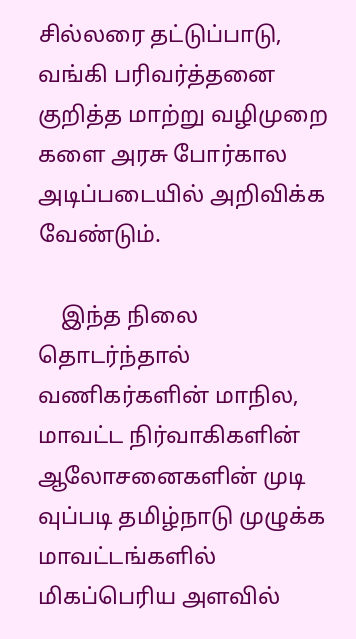சில்லரை தட்டுப்பாடு, வங்கி பரிவர்த்தனை குறித்த மாற்று வழிமுறை களை அரசு போர்கால அடிப்படையில் அறிவிக்க வேண்டும்.

    இந்த நிலை தொடர்ந்தால் வணிகர்களின் மாநில, மாவட்ட நிர்வாகிகளின் ஆலோசனைகளின் முடி வுப்படி தமிழ்நாடு முழுக்க மாவட்டங்களில் மிகப்பெரிய அளவில்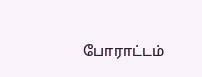போராட்டம்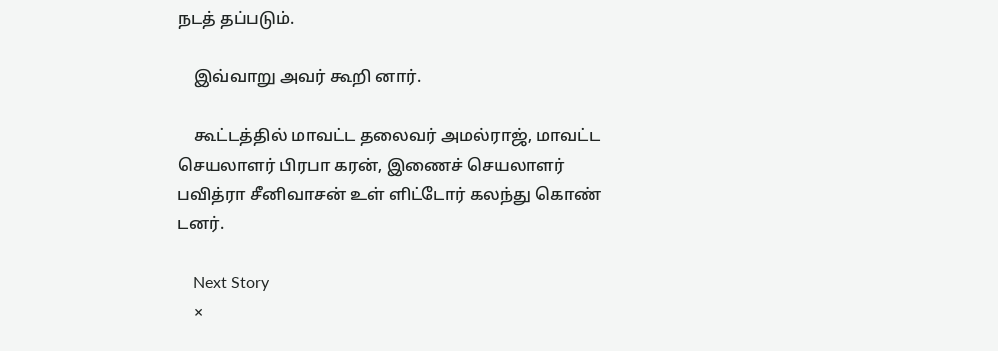நடத் தப்படும்.

    இவ்வாறு அவர் கூறி னார்.

    கூட்டத்தில் மாவட்ட தலைவர் அமல்ராஜ், மாவட்ட செயலாளர் பிரபா கரன், இணைச் செயலாளர் பவித்ரா சீனிவாசன் உள் ளிட்டோர் கலந்து கொண் டனர்.

    Next Story
    ×